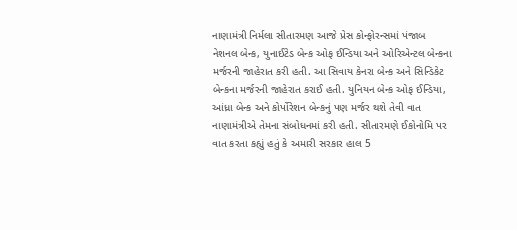નાણામંત્રી નિર્મલા સીતારમણ આજે પ્રેસ કોન્ફોરન્સમાં પંજાબ નેશનલ બેન્ક, યુનાઈટેડ બેન્ક ઓફ ઈન્ડિયા અને ઓરિએન્ટલ બેન્કના મર્જરની જાહેરાત કરી હતી. આ સિવાય કેનરા બેન્ક અને સિન્ડિકેટ બેન્કના મર્જરની જાહેરાત કરાઈ હતી. યુનિયન બેન્ક ઓફ ઈન્ડિયા, આંધ્રા બેન્ક અને કોર્પોરેશન બેન્કનું પણ મર્જર થશે તેવી વાત નાણામંત્રીએ તેમના સંબોધનમાં કરી હતી. સીતારમણે ઈકોનોમિ પર વાત કરતા કહ્યું હતું કે અમારી સરકાર હાલ 5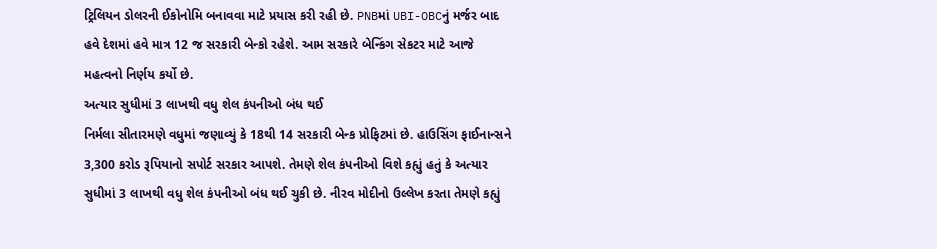ટ્રિલિયન ડોલરની ઈકોનોમિ બનાવવા માટે પ્રયાસ કરી રહી છે. PNBમાં UBI-OBCનું મર્જર બાદ હવે દેશમાં હવે માત્ર 12 જ સરકારી બેન્કો રહેશે. આમ સરકારે બેન્કિંગ સેકટર માટે આજે મહત્વનો નિર્ણય કર્યો છે.
અત્યાર સુધીમાં 3 લાખથી વધુ શેલ કંપનીઓ બંધ થઈ
નિર્મલા સીતારમણે વધુમાં જણાવ્યું કે 18થી 14 સરકારી બેન્ક પ્રોફિટમાં છે. હાઉસિંગ ફાઈનાન્સને 3,300 કરોડ રૂપિયાનો સપોર્ટ સરકાર આપશે. તેમણે શેલ કંપનીઓ વિશે કહ્યું હતું કે અત્યાર સુધીમાં 3 લાખથી વધુ શેલ કંપનીઓ બંધ થઈ ચુકી છે. નીરવ મોદીનો ઉલ્લેખ કરતા તેમણે કહ્યું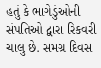હતું કે ભાગેડુંઓની સંપતિઓ દ્વારા રિકવરી ચાલુ છે. સમગ્ર દિવસ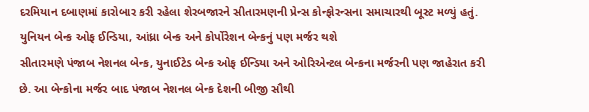દરમિયાન દબાણમાં કારોબાર કરી રહેલા શેરબજારને સીતારમણની પ્રેન્સ કોન્ફોરન્સના સમાચારથી બૂસ્ટ મળ્યું હતું.
યુનિયન બેન્ક ઓફ ઈન્ડિયા, આંધ્રા બેન્ક અને કોર્પોરેશન બેન્કનું પણ મર્જર થશે
સીતારમણે પંજાબ નેશનલ બેન્ક, યુનાઈટેડ બેન્ક ઓફ ઈન્ડિયા અને ઓરિએન્ટલ બેન્કના મર્જરની પણ જાહેરાત કરી છે. આ બેન્કોના મર્જર બાદ પંજાબ નેશનલ બેન્ક દેશની બીજી સૌથી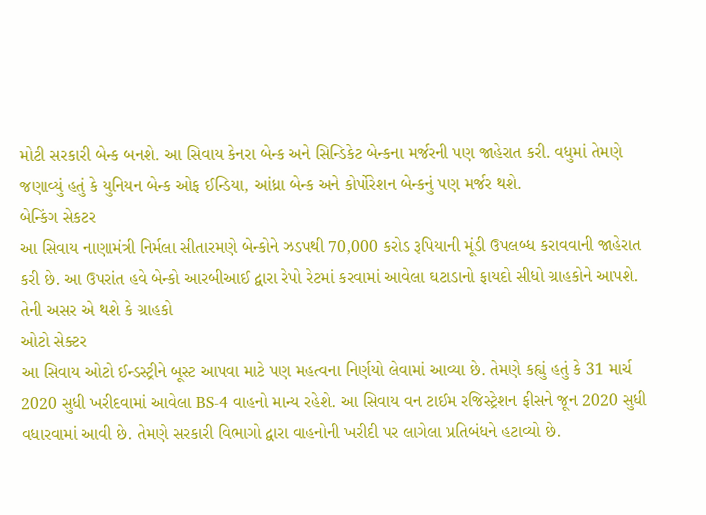મોટી સરકારી બેન્ક બનશે. આ સિવાય કેનરા બેન્ક અને સિન્ડિકેટ બેન્કના મર્જરની પણ જાહેરાત કરી. વધુમાં તેમણે જણાવ્યું હતું કે યુનિયન બેન્ક ઓફ ઈન્ડિયા, આંધ્રા બેન્ક અને કોર્પોરેશન બેન્કનું પણ મર્જર થશે.
બેન્કિંગ સેકટર
આ સિવાય નાણામંત્રી નિર્મલા સીતારમણે બેન્કોને ઝડપથી 70,000 કરોડ રૂપિયાની મૂંડી ઉપલબ્ધ કરાવવાની જાહેરાત કરી છે. આ ઉપરાંત હવે બેન્કો આરબીઆઈ દ્વારા રેપો રેટમાં કરવામાં આવેલા ઘટાડાનો ફાયદો સીધો ગ્રાહકોને આપશે. તેની અસર એ થશે કે ગ્રાહકો
ઓટો સેક્ટર
આ સિવાય ઓટો ઈન્ડસ્ટ્રીને બૂસ્ટ આપવા માટે પણ મહત્વના નિર્ણયો લેવામાં આવ્યા છે. તેમણે કહ્યું હતું કે 31 માર્ચ 2020 સુધી ખરીદવામાં આવેલા BS-4 વાહનો માન્ય રહેશે. આ સિવાય વન ટાઈમ રજિસ્ટ્રેશન ફીસને જૂન 2020 સુધી વધારવામાં આવી છે. તેમણે સરકારી વિભાગો દ્વારા વાહનોની ખરીદી પર લાગેલા પ્રતિબંધને હટાવ્યો છે.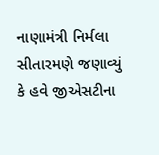નાણામંત્રી નિર્મલા સીતારમણે જણાવ્યું કે હવે જીએસટીના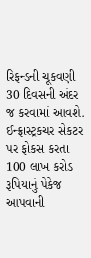રિફન્ડની ચૂકવણી 30 દિવસની અંદર જ કરવામાં આવશે.
ઈન્ફ્રાસ્ટ્રકચર સેકટર પર ફોકસ કરતા 100 લાખ કરોડ રૂપિયાનું પેકેજ આપવાની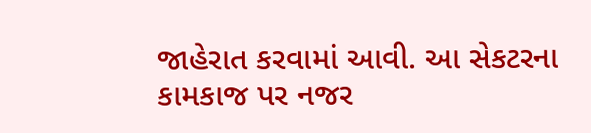જાહેરાત કરવામાં આવી. આ સેકટરના કામકાજ પર નજર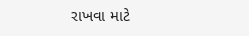રાખવા માટે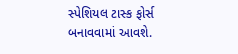સ્પેશિયલ ટાસ્ક ફોર્સ બનાવવામાં આવશે.